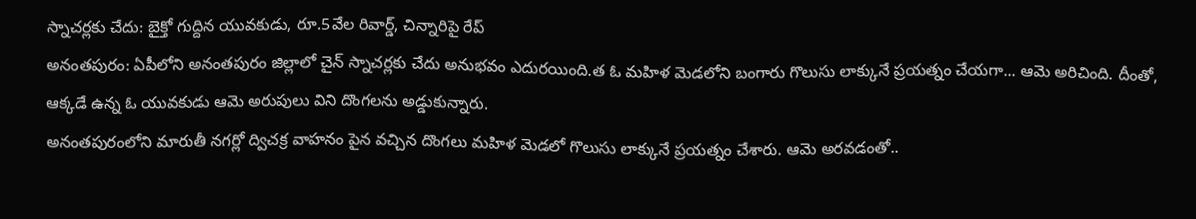స్నాచర్లకు చేదు: బైక్తో గుద్దిన యువకుడు, రూ.5వేల రివార్డ్, చిన్నారిపై రేప్
అనంతపురం: ఏపీలోని అనంతపురం జిల్లాలో చైన్ స్నాచర్లకు చేదు అనుభవం ఎదురయింది.త ఓ మహిళ మెడలోని బంగారు గొలుసు లాక్కునే ప్రయత్నం చేయగా... ఆమె అరిచింది. దీంతో, ఆక్కడే ఉన్న ఓ యువకుడు ఆమె అరుపులు విని దొంగలను అడ్డుకున్నారు.
అనంతపురంలోని మారుతీ నగర్లో ద్విచక్ర వాహనం పైన వచ్చిన దొంగలు మహిళ మెడలో గొలుసు లాక్కునే ప్రయత్నం చేశారు. ఆమె అరవడంతో..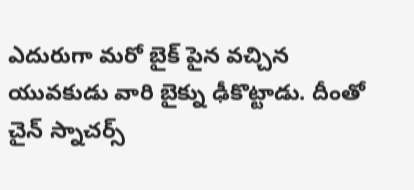ఎదురుగా మరో బైక్ పైన వచ్చిన యువకుడు వారి బైక్ను ఢీకొట్టాడు. దీంతో చైన్ స్నాచర్స్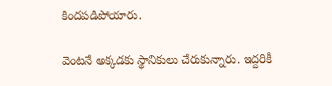కిందపడిపోయారు.

వెంటనే అక్కడకు స్థానికులు చేరుకున్నారు. ఇద్దరికీ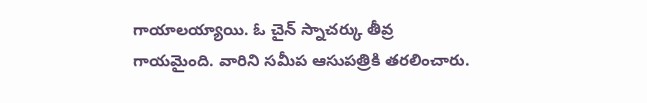గాయాలయ్యాయి. ఓ చైన్ స్నాచర్కు తీవ్ర గాయమైంది. వారిని సమీప ఆసుపత్రికి తరలించారు.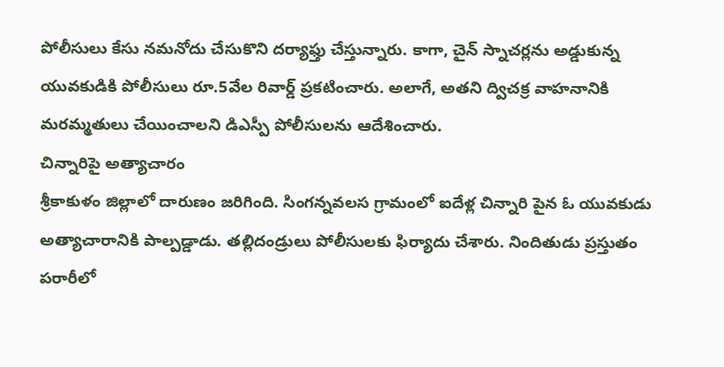పోలీసులు కేసు నమనోదు చేసుకొని దర్యాఫ్తు చేస్తున్నారు. కాగా, చైన్ స్నాచర్లను అడ్డుకున్న యువకుడికి పోలీసులు రూ.5వేల రివార్డ్ ప్రకటించారు. అలాగే, అతని ద్విచక్ర వాహనానికి మరమ్మతులు చేయించాలని డిఎస్పీ పోలీసులను ఆదేశించారు.
చిన్నారిపై అత్యాచారం
శ్రీకాకుళం జిల్లాలో దారుణం జరిగింది. సింగన్నవలస గ్రామంలో ఐదేళ్ల చిన్నారి పైన ఓ యువకుడు అత్యాచారానికి పాల్పడ్డాడు. తల్లిదండ్రులు పోలీసులకు ఫిర్యాదు చేశారు. నిందితుడు ప్రస్తుతం పరారీలో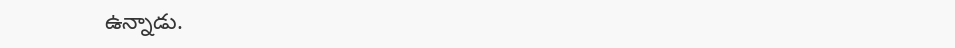ఉన్నాడు.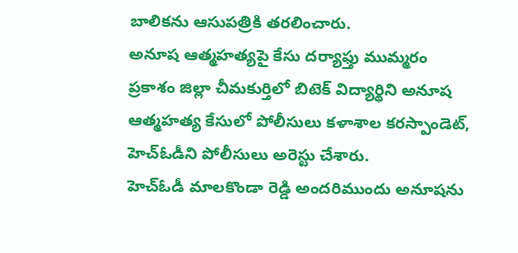బాలికను ఆసుపత్రికి తరలించారు.
అనూష ఆత్మహత్యపై కేసు దర్యాఫ్తు ముమ్మరం
ప్రకాశం జిల్లా చీమకుర్తిలో బిటెక్ విద్యార్థిని అనూష ఆత్మహత్య కేసులో పోలీసులు కళాశాల కరస్పాండెట్, హెచ్ఓడీని పోలీసులు అరెస్టు చేశారు.
హెచ్ఓడీ మాలకొండా రెడ్డి అందరిముందు అనూషను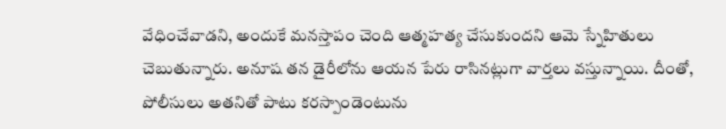వేధించేవాడని, అందుకే మనస్తాపం చెంది ఆత్మహత్య చేసుకుందని ఆమె స్నేహితులు చెబుతున్నారు. అనూష తన డైరీలోను ఆయన పేరు రాసినట్లుగా వార్తలు వస్తున్నాయి. దీంతో, పోలీసులు అతనితో పాటు కరస్పాండెంటును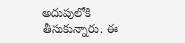అదుపులోకి తీసుకున్నారు. ఈ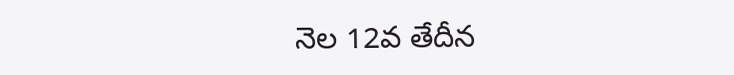నెల 12వ తేదీన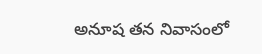అనూష తన నివాసంలో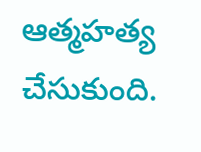ఆత్మహత్య చేసుకుంది.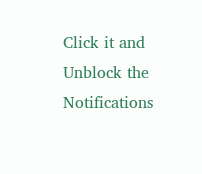Click it and Unblock the Notifications